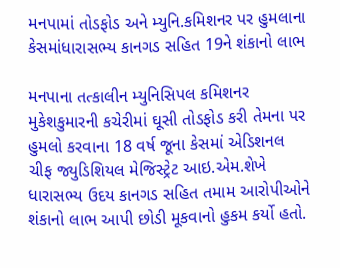મનપામાં તોડફોડ અને મ્યુનિ.કમિશનર પર હુમલાના કેસમાંધારાસભ્ય કાનગડ સહિત 19ને શંકાનો લાભ

મનપાના તત્કાલીન મ્યુનિસિપલ કમિશનર મુકેશકુમારની કચેરીમાં ઘૂસી તોડફોડ કરી તેમના પર હુમલો કરવાના 18 વર્ષ જૂના કેસમાં એડિશનલ ચીફ જ્યુડિશિયલ મેજિસ્ટ્રેટ આઇ.એમ.શેખે ધારાસભ્ય ઉદય કાનગડ સહિત તમામ આરોપીઓને શંકાનો લાભ આપી છોડી મૂકવાનો હુકમ કર્યો હતો.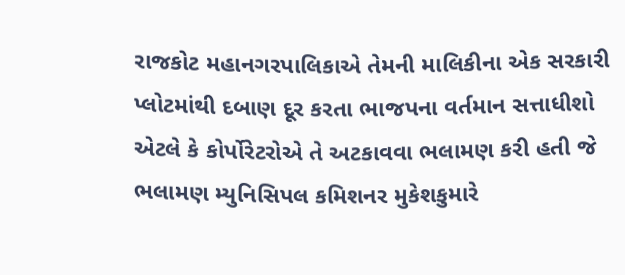રાજકોટ મહાનગરપાલિકાએ તેમની માલિકીના એક સરકારી પ્લોટમાંથી દબાણ દૂર કરતા ભાજપના વર્તમાન સત્તાધીશો એટલે કે કોર્પોરેટરોએ તે અટકાવવા ભલામણ કરી હતી જે ભલામણ મ્યુનિસિપલ કમિશનર મુકેશકુમારે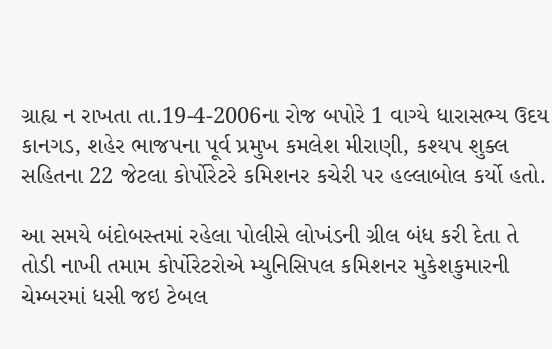ગ્રાહ્ય ન રાખતા તા.19-4-2006ના રોજ બપોરે 1 વાગ્યે ધારાસભ્ય ઉદય કાનગડ, શહેર ભાજપના પૂર્વ પ્રમુખ કમલેશ મીરાણી, કશ્યપ શુક્લ સહિતના 22 જેટલા કોર્પોરેટરે કમિશનર કચેરી પર હલ્લાબોલ કર્યો હતો.

આ સમયે બંદોબસ્તમાં રહેલા પોલીસે લોખંડની ગ્રીલ બંધ કરી દેતા તે તોડી નાખી તમામ કોર્પોરેટરોએ મ્યુનિસિપલ કમિશનર મુકેશકુમારની ચેમ્બરમાં ધસી જઇ ટેબલ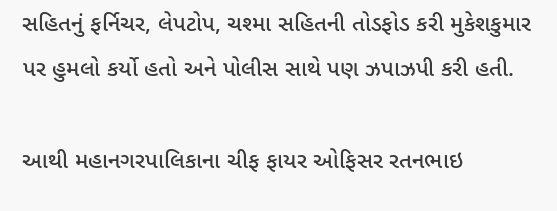સહિતનું ફર્નિચર, લેપટોપ, ચશ્મા સહિતની તોડફોડ કરી મુકેશકુમાર પર હુમલો કર્યો હતો અને પોલીસ સાથે પણ ઝપાઝપી કરી હતી.

આથી મહાનગરપાલિકાના ચીફ ફાયર ઓફિસર રતનભાઇ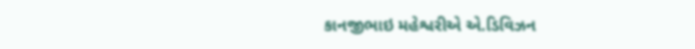કાનજીભાઇ મહેશ્વરીએ એ.ડિવિઝન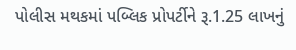પોલીસ મથકમાં પબ્લિક પ્રોપર્ટીને રૂ.1.25 લાખનું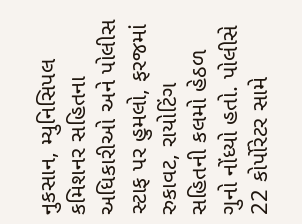નુકસાન, મ્યુનિસિપલ કમિશનર સહિતના અધિકારીઓ અને પોલીસ સ્ટાફ પર હુમલો, ફરજમાં રુકાવટ, રાયોટિંગ સહિતની કલમો હેઠળ ગુનો નોંધ્યો હતો. પોલીસે 22 કોર્પોરેટર સામે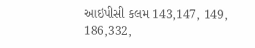આઇપીસી કલમ 143,147, 149, 186,332,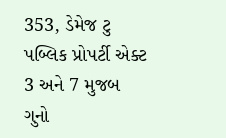353, ડેમેજ ટુ પબ્લિક પ્રોપર્ટી એક્ટ 3 અને 7 મુજબ ગુનો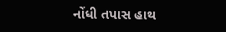નોંધી તપાસ હાથ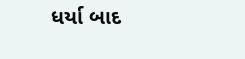ધર્યા બાદ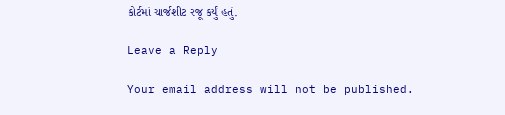કોર્ટમાં ચાર્જશીટ રજૂ કર્યું હતું.

Leave a Reply

Your email address will not be published.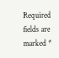Required fields are marked *